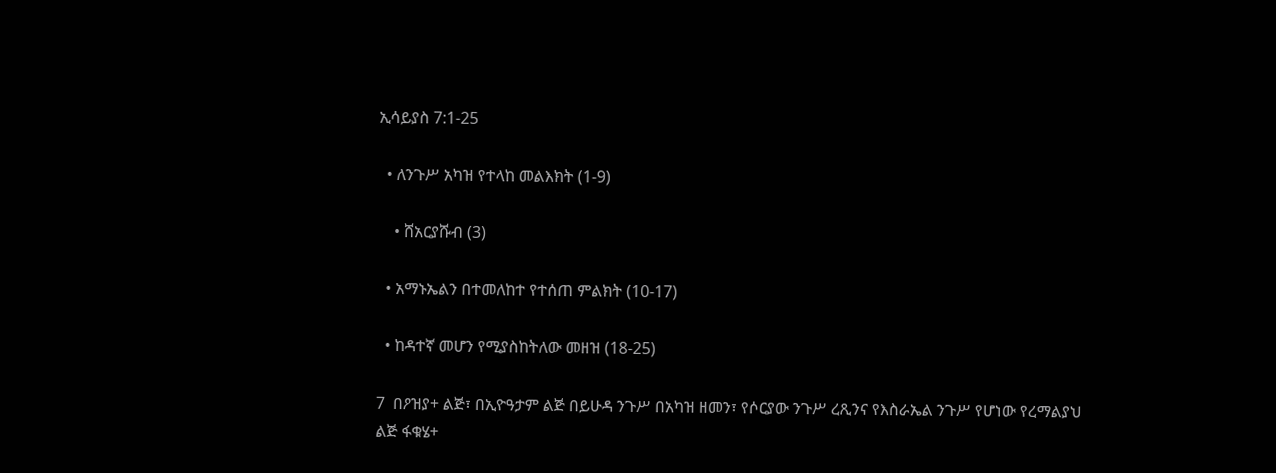ኢሳይያስ 7:1-25

  • ለንጉሥ አካዝ የተላከ መልእክት (1-9)

    • ሸአርያሹብ (3)

  • አማኑኤልን በተመለከተ የተሰጠ ምልክት (10-17)

  • ከዳተኛ መሆን የሚያስከትለው መዘዝ (18-25)

7  በዖዝያ+ ልጅ፣ በኢዮዓታም ልጅ በይሁዳ ንጉሥ በአካዝ ዘመን፣ የሶርያው ንጉሥ ረጺንና የእስራኤል ንጉሥ የሆነው የረማልያህ ልጅ ፋቁሄ+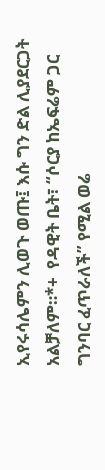ኢየሩሳሌምን ሊወጉ ወጡ፤ እሱ ግን ድል ሊያደርጋት አልቻለም።*+  የዳዊት ቤት፣ “ሶርያ ከኤፍሬም ጋር ግንባር ፈጥራለች” የሚል ወሬ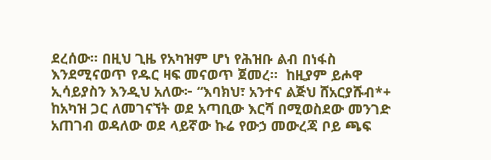ደረሰው። በዚህ ጊዜ የአካዝም ሆነ የሕዝቡ ልብ በነፋስ እንደሚናወጥ የዱር ዛፍ መናወጥ ጀመረ።  ከዚያም ይሖዋ ኢሳይያስን እንዲህ አለው፦ “እባክህ፣ አንተና ልጅህ ሸአርያሹብ*+ ከአካዝ ጋር ለመገናኘት ወደ አጣቢው እርሻ በሚወስደው መንገድ አጠገብ ወዳለው ወደ ላይኛው ኩሬ የውኃ መውረጃ ቦይ ጫፍ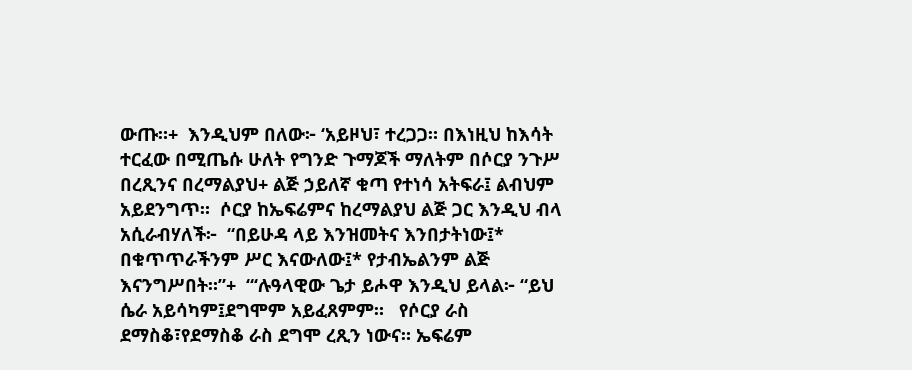ውጡ።+  እንዲህም በለው፦ ‘አይዞህ፣ ተረጋጋ። በእነዚህ ከእሳት ተርፈው በሚጤሱ ሁለት የግንድ ጉማጆች ማለትም በሶርያ ንጉሥ በረጺንና በረማልያህ+ ልጅ ኃይለኛ ቁጣ የተነሳ አትፍራ፤ ልብህም አይደንግጥ።  ሶርያ ከኤፍሬምና ከረማልያህ ልጅ ጋር እንዲህ ብላ አሲራብሃለች፦  “በይሁዳ ላይ እንዝመትና እንበታትነው፤* በቁጥጥራችንም ሥር እናውለው፤* የታብኤልንም ልጅ እናንግሥበት።”+  “‘ሉዓላዊው ጌታ ይሖዋ እንዲህ ይላል፦ “ይህ ሴራ አይሳካም፤ደግሞም አይፈጸምም።   የሶርያ ራስ ደማስቆ፣የደማስቆ ራስ ደግሞ ረጺን ነውና። ኤፍሬም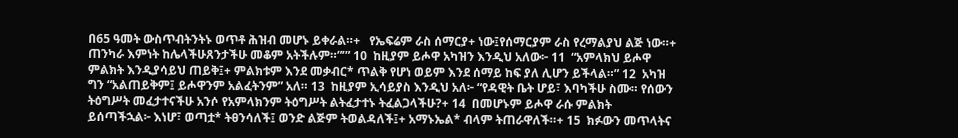በ65 ዓመት ውስጥብትንትኑ ወጥቶ ሕዝብ መሆኑ ይቀራል።+   የኤፍሬም ራስ ሰማርያ+ ነው፤የሰማርያም ራስ የረማልያህ ልጅ ነው።+ ጠንካራ እምነት ከሌላችሁጸንታችሁ መቆም አትችሉም።”’” 10  ከዚያም ይሖዋ አካዝን እንዲህ አለው፦ 11  “አምላክህ ይሖዋ ምልክት እንዲያሳይህ ጠይቅ፤+ ምልክቱም እንደ መቃብር* ጥልቅ የሆነ ወይም እንደ ሰማይ ከፍ ያለ ሊሆን ይችላል።” 12  አካዝ ግን “አልጠይቅም፤ ይሖዋንም አልፈትንም” አለ። 13  ከዚያም ኢሳይያስ እንዲህ አለ፦ “የዳዊት ቤት ሆይ፣ እባካችሁ ስሙ። የሰውን ትዕግሥት መፈታተናችሁ አንሶ የአምላክንም ትዕግሥት ልትፈታተኑ ትፈልጋላችሁ?+ 14  በመሆኑም ይሖዋ ራሱ ምልክት ይሰጣችኋል፦ እነሆ፣ ወጣቷ* ትፀንሳለች፤ ወንድ ልጅም ትወልዳለች፤+ አማኑኤል* ብላም ትጠራዋለች።+ 15  ክፉውን መጥላትና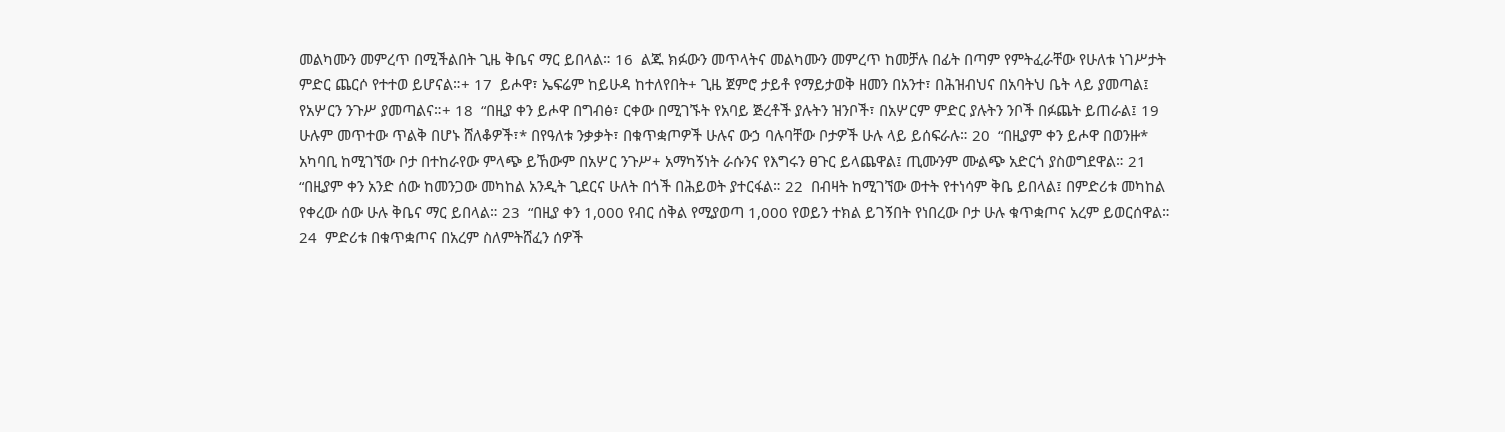መልካሙን መምረጥ በሚችልበት ጊዜ ቅቤና ማር ይበላል። 16  ልጁ ክፉውን መጥላትና መልካሙን መምረጥ ከመቻሉ በፊት በጣም የምትፈራቸው የሁለቱ ነገሥታት ምድር ጨርሶ የተተወ ይሆናል።+ 17  ይሖዋ፣ ኤፍሬም ከይሁዳ ከተለየበት+ ጊዜ ጀምሮ ታይቶ የማይታወቅ ዘመን በአንተ፣ በሕዝብህና በአባትህ ቤት ላይ ያመጣል፤ የአሦርን ንጉሥ ያመጣልና።+ 18  “በዚያ ቀን ይሖዋ በግብፅ፣ ርቀው በሚገኙት የአባይ ጅረቶች ያሉትን ዝንቦች፣ በአሦርም ምድር ያሉትን ንቦች በፉጨት ይጠራል፤ 19  ሁሉም መጥተው ጥልቅ በሆኑ ሸለቆዎች፣* በየዓለቱ ንቃቃት፣ በቁጥቋጦዎች ሁሉና ውኃ ባሉባቸው ቦታዎች ሁሉ ላይ ይሰፍራሉ። 20  “በዚያም ቀን ይሖዋ በወንዙ* አካባቢ ከሚገኘው ቦታ በተከራየው ምላጭ ይኸውም በአሦር ንጉሥ+ አማካኝነት ራሱንና የእግሩን ፀጉር ይላጨዋል፤ ጢሙንም ሙልጭ አድርጎ ያስወግደዋል። 21  “በዚያም ቀን አንድ ሰው ከመንጋው መካከል አንዲት ጊደርና ሁለት በጎች በሕይወት ያተርፋል። 22  በብዛት ከሚገኘው ወተት የተነሳም ቅቤ ይበላል፤ በምድሪቱ መካከል የቀረው ሰው ሁሉ ቅቤና ማር ይበላል። 23  “በዚያ ቀን 1,000 የብር ሰቅል የሚያወጣ 1,000 የወይን ተክል ይገኝበት የነበረው ቦታ ሁሉ ቁጥቋጦና አረም ይወርሰዋል። 24  ምድሪቱ በቁጥቋጦና በአረም ስለምትሸፈን ሰዎች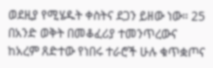ወደዚያ የሚሄዱት ቀስትና ደጋን ይዘው ነው። 25  በአንድ ወቅት በመቆፈሪያ ተመንጥረውና ከአረም ጸድተው የነበሩ ተራሮች ሁሉ ቁጥቋጦና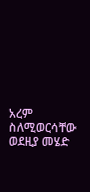አረም ስለሚወርሳቸው ወደዚያ መሄድ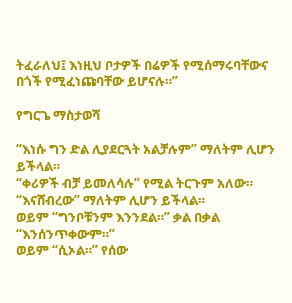ትፈራለህ፤ እነዚህ ቦታዎች በሬዎች የሚሰማሩባቸውና በጎች የሚፈነጩባቸው ይሆናሉ።”

የግርጌ ማስታወሻ

“እነሱ ግን ድል ሊያደርጓት አልቻሉም” ማለትም ሊሆን ይችላል።
“ቀሪዎች ብቻ ይመለሳሉ” የሚል ትርጉም አለው።
“እናሸብረው” ማለትም ሊሆን ይችላል።
ወይም “ግንቦቹንም እንንደል።” ቃል በቃል “እንሰንጥቀውም።”
ወይም “ሲኦል።” የሰው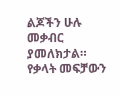ልጆችን ሁሉ መቃብር ያመለክታል። የቃላት መፍቻውን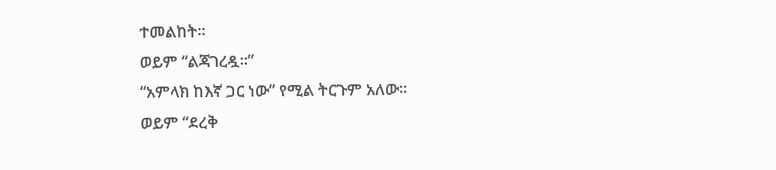ተመልከት።
ወይም “ልጃገረዷ።”
“አምላክ ከእኛ ጋር ነው” የሚል ትርጉም አለው።
ወይም “ደረቅ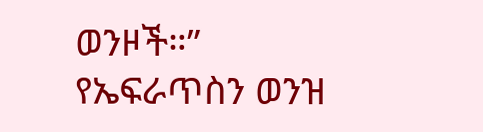ወንዞች።”
የኤፍራጥስን ወንዝ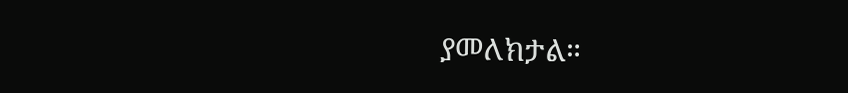ያመለክታል።